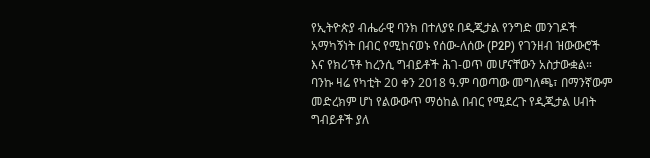የኢትዮጵያ ብሔራዊ ባንክ በተለያዩ በዲጂታል የንግድ መንገዶች አማካኝነት በብር የሚከናወኑ የሰው-ለሰው (P2P) የገንዘብ ዝውውሮች እና የክሪፕቶ ከረንሲ ግብይቶች ሕገ-ወጥ መሆናቸውን አስታውቋል።
ባንኩ ዛሬ የካቲት 20 ቀን 2018 ዓ.ም ባወጣው መግለጫ፣ በማንኛውም መድረክም ሆነ የልውውጥ ማዕከል በብር የሚደረጉ የዲጂታል ሀብት ግብይቶች ያለ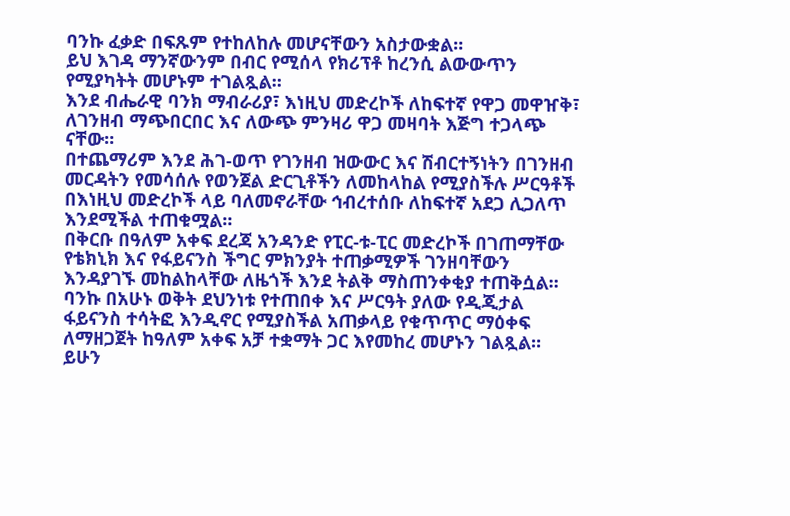ባንኩ ፈቃድ በፍጹም የተከለከሉ መሆናቸውን አስታውቋል።
ይህ እገዳ ማንኛውንም በብር የሚሰላ የክሪፕቶ ከረንሲ ልውውጥን የሚያካትት መሆኑም ተገልጿል።
እንደ ብሔራዊ ባንክ ማብራሪያ፣ እነዚህ መድረኮች ለከፍተኛ የዋጋ መዋዠቅ፣ ለገንዘብ ማጭበርበር እና ለውጭ ምንዛሪ ዋጋ መዛባት እጅግ ተጋላጭ ናቸው።
በተጨማሪም እንደ ሕገ-ወጥ የገንዘብ ዝውውር እና ሽብርተኝነትን በገንዘብ መርዳትን የመሳሰሉ የወንጀል ድርጊቶችን ለመከላከል የሚያስችሉ ሥርዓቶች በእነዚህ መድረኮች ላይ ባለመኖራቸው ኅብረተሰቡ ለከፍተኛ አደጋ ሊጋለጥ እንደሚችል ተጠቁሟል።
በቅርቡ በዓለም አቀፍ ደረጃ አንዳንድ የፒር-ቱ-ፒር መድረኮች በገጠማቸው የቴክኒክ እና የፋይናንስ ችግር ምክንያት ተጠቃሚዎች ገንዘባቸውን እንዳያገኙ መከልከላቸው ለዜጎች እንደ ትልቅ ማስጠንቀቂያ ተጠቅሷል።
ባንኩ በአሁኑ ወቅት ደህንነቱ የተጠበቀ እና ሥርዓት ያለው የዲጂታል ፋይናንስ ተሳትፎ እንዲኖር የሚያስችል አጠቃላይ የቁጥጥር ማዕቀፍ ለማዘጋጀት ከዓለም አቀፍ አቻ ተቋማት ጋር እየመከረ መሆኑን ገልጿል።
ይሁን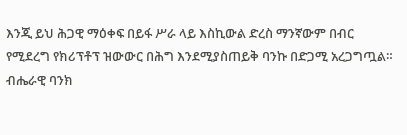እንጂ ይህ ሕጋዊ ማዕቀፍ በይፋ ሥራ ላይ እስኪውል ድረስ ማንኛውም በብር የሚደረግ የክሪፕቶፕ ዝውውር በሕግ እንደሚያስጠይቅ ባንኩ በድጋሚ አረጋግጧል።
ብሔራዊ ባንክ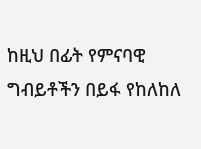ከዚህ በፊት የምናባዊ ግብይቶችን በይፋ የከለከለ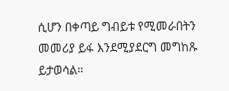ሲሆን በቀጣይ ግብይቱ የሚመራበትን መመሪያ ይፋ እንደሚያደርግ መግከጹ ይታወሳል።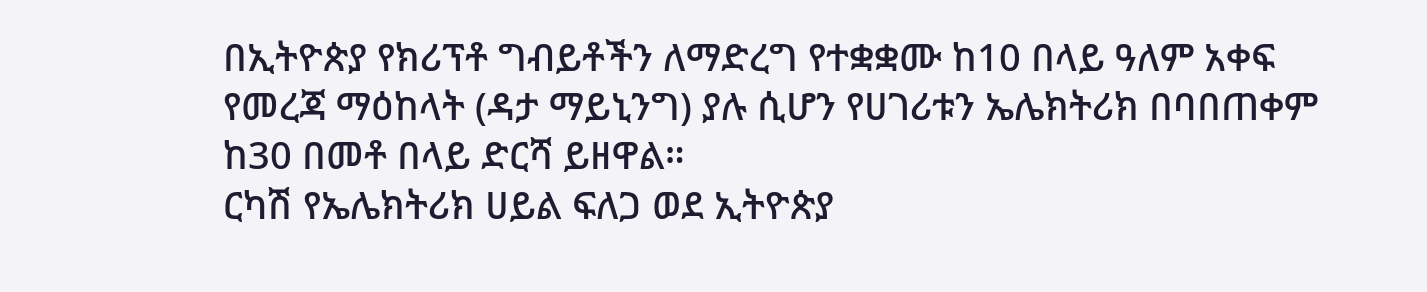በኢትዮጵያ የክሪፕቶ ግብይቶችን ለማድረግ የተቋቋሙ ከ10 በላይ ዓለም አቀፍ የመረጃ ማዕከላት (ዳታ ማይኒንግ) ያሉ ሲሆን የሀገሪቱን ኤሌክትሪክ በባበጠቀም ከ30 በመቶ በላይ ድርሻ ይዘዋል።
ርካሽ የኤሌክትሪክ ሀይል ፍለጋ ወደ ኢትዮጵያ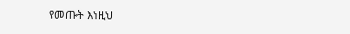የመጡት እነዚህ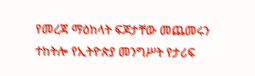የመረጃ ማዕከላት ፍጆታቸው መጨመሩን ተከትሎ የኢትዮጵያ መንግሥት የታሪፍ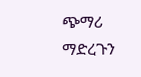ጭማሪ ማድረጉን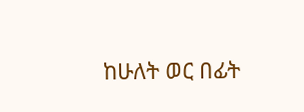ከሁለት ወር በፊት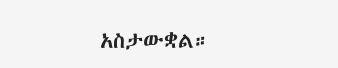አስታውቋል።